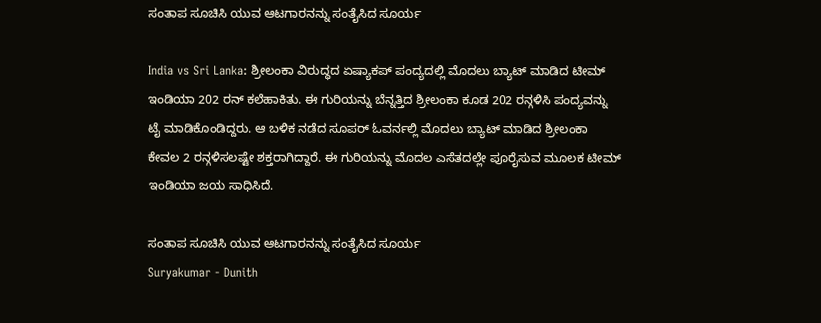ಸಂತಾಪ ಸೂಚಿಸಿ ಯುವ ಆಟಗಾರನನ್ನು ಸಂತೈಸಿದ ಸೂರ್ಯ

India vs Sri Lanka: ಶ್ರೀಲಂಕಾ ವಿರುದ್ಧದ ಏಷ್ಯಾಕಪ್ ಪಂದ್ಯದಲ್ಲಿ ಮೊದಲು ಬ್ಯಾಟ್ ಮಾಡಿದ ಟೀಮ್ ಇಂಡಿಯಾ 202 ರನ್ ಕಲೆಹಾಕಿತು. ಈ ಗುರಿಯನ್ನು ಬೆನ್ನತ್ತಿದ ಶ್ರೀಲಂಕಾ ಕೂಡ 202 ರನ್ಗಳಿಸಿ ಪಂದ್ಯವನ್ನು ಟೈ ಮಾಡಿಕೊಂಡಿದ್ದರು. ಆ ಬಳಿಕ ನಡೆದ ಸೂಪರ್ ಓವರ್ನಲ್ಲಿ ಮೊದಲು ಬ್ಯಾಟ್ ಮಾಡಿದ ಶ್ರೀಲಂಕಾ ಕೇವಲ 2 ರನ್ಗಳಿಸಲಷ್ಟೇ ಶಕ್ತರಾಗಿದ್ದಾರೆ. ಈ ಗುರಿಯನ್ನು ಮೊದಲ ಎಸೆತದಲ್ಲೇ ಪೂರೈಸುವ ಮೂಲಕ ಟೀಮ್ ಇಂಡಿಯಾ ಜಯ ಸಾಧಿಸಿದೆ.

ಸಂತಾಪ ಸೂಚಿಸಿ ಯುವ ಆಟಗಾರನನ್ನು ಸಂತೈಸಿದ ಸೂರ್ಯ
Suryakumar - Dunith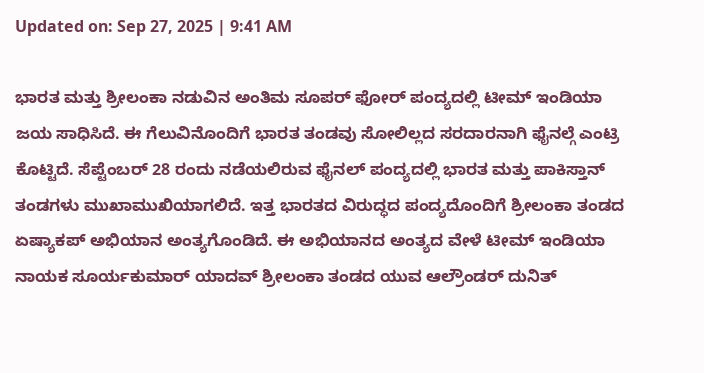Updated on: Sep 27, 2025 | 9:41 AM

ಭಾರತ ಮತ್ತು ಶ್ರೀಲಂಕಾ ನಡುವಿನ ಅಂತಿಮ ಸೂಪರ್ ಫೋರ್ ಪಂದ್ಯದಲ್ಲಿ ಟೀಮ್ ಇಂಡಿಯಾ ಜಯ ಸಾಧಿಸಿದೆ. ಈ ಗೆಲುವಿನೊಂದಿಗೆ ಭಾರತ ತಂಡವು ಸೋಲಿಲ್ಲದ ಸರದಾರನಾಗಿ ಫೈನಲ್ಗೆ ಎಂಟ್ರಿ ಕೊಟ್ಟಿದೆ. ಸೆಪ್ಟೆಂಬರ್ 28 ರಂದು ನಡೆಯಲಿರುವ ಫೈನಲ್ ಪಂದ್ಯದಲ್ಲಿ ಭಾರತ ಮತ್ತು ಪಾಕಿಸ್ತಾನ್ ತಂಡಗಳು ಮುಖಾಮುಖಿಯಾಗಲಿದೆ. ಇತ್ತ ಭಾರತದ ವಿರುದ್ಧದ ಪಂದ್ಯದೊಂದಿಗೆ ಶ್ರೀಲಂಕಾ ತಂಡದ ಏಷ್ಯಾಕಪ್ ಅಭಿಯಾನ ಅಂತ್ಯಗೊಂಡಿದೆ. ಈ ಅಭಿಯಾನದ ಅಂತ್ಯದ ವೇಳೆ ಟೀಮ್ ಇಂಡಿಯಾ ನಾಯಕ ಸೂರ್ಯಕುಮಾರ್ ಯಾದವ್ ಶ್ರೀಲಂಕಾ ತಂಡದ ಯುವ ಆಲ್ರೌಂಡರ್ ದುನಿತ್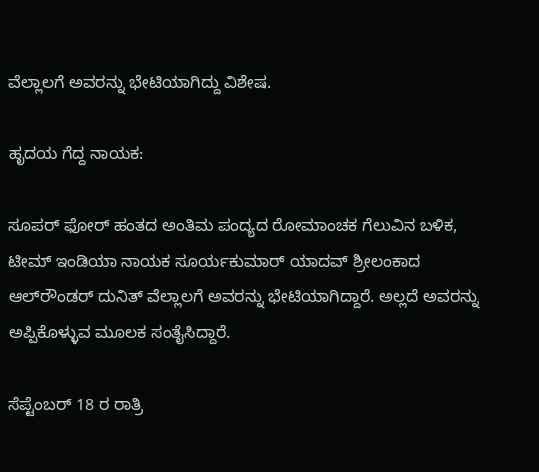ವೆಲ್ಲಾಲಗೆ ಅವರನ್ನು ಭೇಟಿಯಾಗಿದ್ದು ವಿಶೇಷ.

ಹೃದಯ ಗೆದ್ದ ನಾಯಕ:

ಸೂಪರ್ ಫೋರ್ ಹಂತದ ಅಂತಿಮ ಪಂದ್ಯದ ರೋಮಾಂಚಕ ಗೆಲುವಿನ ಬಳಿಕ, ಟೀಮ್ ಇಂಡಿಯಾ ನಾಯಕ ಸೂರ್ಯಕುಮಾರ್ ಯಾದವ್ ಶ್ರೀಲಂಕಾದ ಆಲ್‌ರೌಂಡರ್ ದುನಿತ್ ವೆಲ್ಲಾಲಗೆ ಅವರನ್ನು ಭೇಟಿಯಾಗಿದ್ದಾರೆ. ಅಲ್ಲದೆ ಅವರನ್ನು ಅಪ್ಪಿಕೊಳ್ಳುವ ಮೂಲಕ ಸಂತೈಸಿದ್ದಾರೆ.

ಸೆಪ್ಟೆಂಬರ್ 18 ರ ರಾತ್ರಿ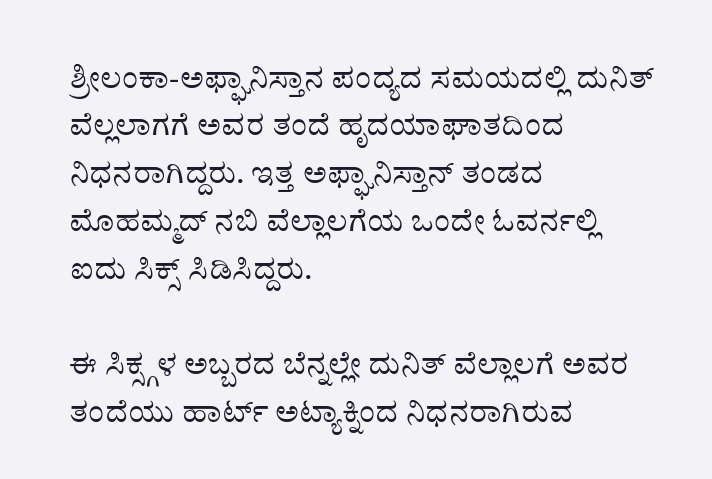ಶ್ರೀಲಂಕಾ-ಅಫ್ಘಾನಿಸ್ತಾನ ಪಂದ್ಯದ ಸಮಯದಲ್ಲಿ ದುನಿತ್ ವೆಲ್ಲಲಾಗಗೆ ಅವರ ತಂದೆ ಹೃದಯಾಘಾತದಿಂದ ನಿಧನರಾಗಿದ್ದರು. ಇತ್ತ ಅಫ್ಘಾನಿಸ್ತಾನ್ ತಂಡದ ಮೊಹಮ್ಮದ್ ನಬಿ ವೆಲ್ಲಾಲಗೆಯ ಒಂದೇ ಓವರ್ನಲ್ಲಿ ಐದು ಸಿಕ್ಸ್ ಸಿಡಿಸಿದ್ದರು.

ಈ ಸಿಕ್ಸ್ಗಳ ಅಬ್ಬರದ ಬೆನ್ನಲ್ಲೇ ದುನಿತ್ ವೆಲ್ಲಾಲಗೆ ಅವರ ತಂದೆಯು ಹಾರ್ಟ್ ಅಟ್ಯಾಕ್ನಿಂದ ನಿಧನರಾಗಿರುವ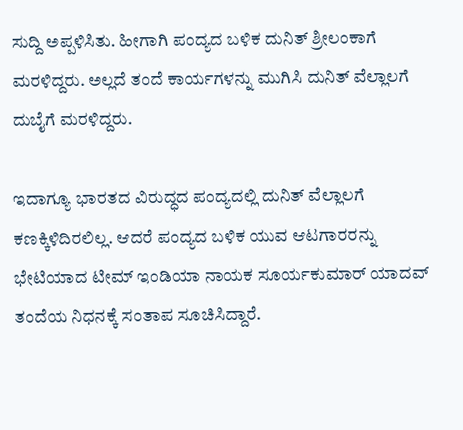ಸುದ್ದಿ ಅಪ್ಪಳಿಸಿತು. ಹೀಗಾಗಿ ಪಂದ್ಯದ ಬಳಿಕ ದುನಿತ್ ಶ್ರೀಲಂಕಾಗೆ ಮರಳಿದ್ದರು. ಅಲ್ಲದೆ ತಂದೆ ಕಾರ್ಯಗಳನ್ನು ಮುಗಿಸಿ ದುನಿತ್ ವೆಲ್ಲಾಲಗೆ ದುಬೈಗೆ ಮರಳಿದ್ದರು.

ಇದಾಗ್ಯೂ ಭಾರತದ ವಿರುದ್ಧದ ಪಂದ್ಯದಲ್ಲಿ ದುನಿತ್ ವೆಲ್ಲಾಲಗೆ ಕಣಕ್ಕಿಳಿದಿರಲಿಲ್ಲ. ಆದರೆ ಪಂದ್ಯದ ಬಳಿಕ ಯುವ ಆಟಗಾರರನ್ನು ಭೇಟಿಯಾದ ಟೀಮ್ ಇಂಡಿಯಾ ನಾಯಕ ಸೂರ್ಯಕುಮಾರ್ ಯಾದವ್ ತಂದೆಯ ನಿಧನಕ್ಕೆ ಸಂತಾಪ ಸೂಚಿಸಿದ್ದಾರೆ.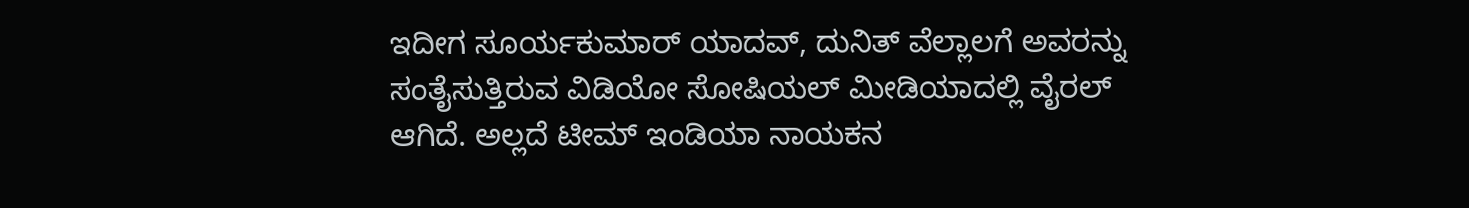ಇದೀಗ ಸೂರ್ಯಕುಮಾರ್ ಯಾದವ್, ದುನಿತ್ ವೆಲ್ಲಾಲಗೆ ಅವರನ್ನು ಸಂತೈಸುತ್ತಿರುವ ವಿಡಿಯೋ ಸೋಷಿಯಲ್ ಮೀಡಿಯಾದಲ್ಲಿ ವೈರಲ್ ಆಗಿದೆ. ಅಲ್ಲದೆ ಟೀಮ್ ಇಂಡಿಯಾ ನಾಯಕನ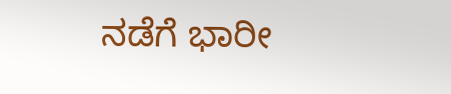ನಡೆಗೆ ಭಾರೀ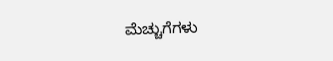ಮೆಚ್ಚುಗೆಗಳು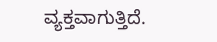ವ್ಯಕ್ತವಾಗುತ್ತಿದೆ.